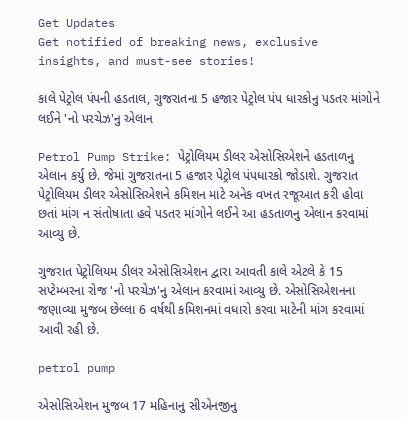Get Updates
Get notified of breaking news, exclusive insights, and must-see stories!

કાલે પેટ્રોલ પંપની હડતાલ, ગુજરાતના 5 હજાર પેટ્રોલ પંપ ધારકોનુ પડતર માંગોને લઈને 'નો પરચેઝ'નુ એલાન

Petrol Pump Strike: પેટ્રોલિયમ ડીલર એસોસિએશને હડતાળનુ એલાન કર્યુ છે. જેમાં ગુજરાતના 5 હજાર પેટ્રોલ પંપધારકો જોડાશે. ગુજરાત પેટ્રોલિયમ ડીલર એસોસિએશને કમિશન માટે અનેક વખત રજૂઆત કરી હોવા છતાં માંગ ન સંતોષાતા હવે પડતર માંગોને લઈને આ હડતાળનુ એલાન કરવામાં આવ્યુ છે.

ગુજરાત પેટ્રોલિયમ ડીલર એસોસિએશન દ્વારા આવતી કાલે એટલે કે 15 સપ્ટેમ્બરના રોજ 'નો પરચેઝ'નુ એલાન કરવામાં આવ્યુ છે. એસોસિએશનના જણાવ્યા મુજબ છેલ્લા 6 વર્ષથી કમિશનમાં વધારો કરવા માટેની માંગ કરવામાં આવી રહી છે.

petrol pump

એસોસિએશન મુજબ 17 મહિનાનુ સીએનજીનુ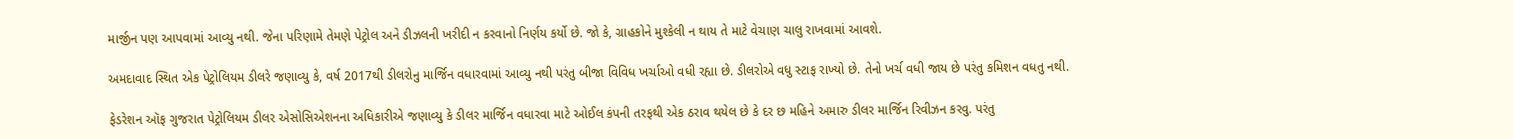માર્જીન પણ આપવામાં આવ્યુ નથી. જેના પરિણામે તેમણે પેટ્રોલ અને ડીઝલની ખરીદી ન કરવાનો નિર્ણય કર્યો છે. જો કે, ગ્રાહકોને મુશ્કેલી ન થાય તે માટે વેચાણ ચાલુ રાખવામાં આવશે.

અમદાવાદ સ્થિત એક પેટ્રોલિયમ ડીલરે જણાવ્યુ કે, વર્ષ 2017થી ડીલરોનુ માર્જિન વધારવામાં આવ્યુ નથી પરંતુ બીજા વિવિધ ખર્ચાઓ વધી રહ્યા છે. ડીલરોએ વધુ સ્ટાફ રાખ્યો છે. તેનો ખર્ચ વધી જાય છે પરંતુ કમિશન વધતુ નથી.

ફેડરેશન ઑફ ગુજરાત પેટ્રોલિયમ ડીલર એસોસિએશનના અધિકારીએ જણાવ્યુ કે ડીલર માર્જિન વધારવા માટે ઓઈલ કંપની તરફથી એક ઠરાવ થયેલ છે કે દર છ મહિને અમારુ ડીલર માર્જિન રિવીઝન કરવુ. પરંતુ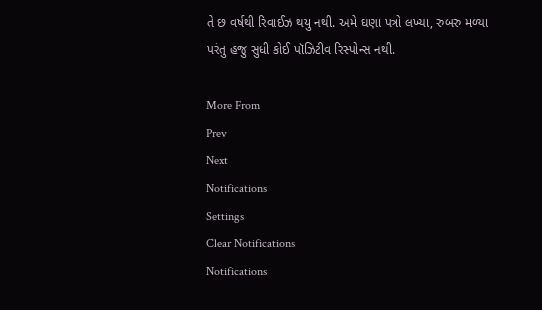તે છ વર્ષથી રિવાઈઝ થયુ નથી. અમે ઘણા પત્રો લખ્યા, રુબરુ મળ્યા પરંતુ હજુ સુધી કોઈ પૉઝિટીવ રિસ્પોન્સ નથી.

More From
Prev
Next
Notifications
Settings
Clear Notifications
Notifications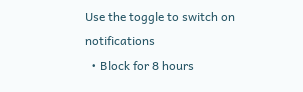Use the toggle to switch on notifications
  • Block for 8 hours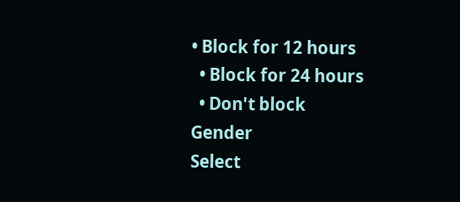• Block for 12 hours
  • Block for 24 hours
  • Don't block
Gender
Select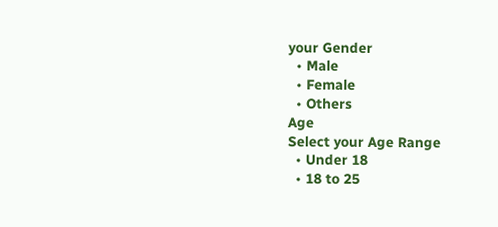your Gender
  • Male
  • Female
  • Others
Age
Select your Age Range
  • Under 18
  • 18 to 25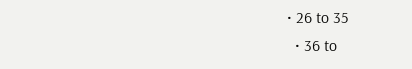• 26 to 35
  • 36 to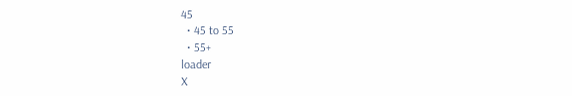45
  • 45 to 55
  • 55+
loader
X